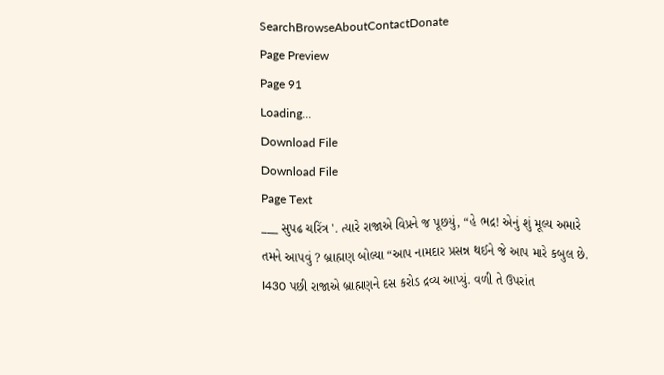SearchBrowseAboutContactDonate
Page Preview
Page 91
Loading...
Download File
Download File
Page Text
___ સુપઢ ચરિંત્ર '. ત્યારે રાજાએ વિપ્રને જ પૂછયું, “હે ભદ્ર! એનું શું મૂલ્ય અમારે તમને આપવું ? બ્રાહ્મણ બોલ્યા “આપ નામદાર પ્રસન્ન થઈને જે આપ મારે કબુલ છે. I430 પછી રાજાએ બ્રાહ્મણને દસ કરોડ દ્રવ્ય આપ્યું. વળી તે ઉપરાંત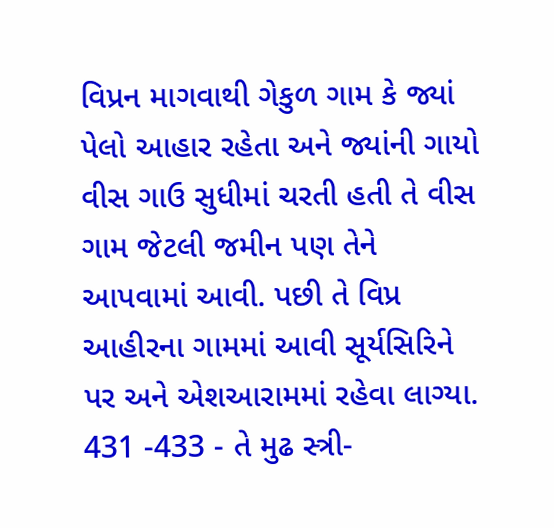વિપ્રન માગવાથી ગેકુળ ગામ કે જ્યાં પેલો આહાર રહેતા અને જ્યાંની ગાયો વીસ ગાઉ સુધીમાં ચરતી હતી તે વીસ ગામ જેટલી જમીન પણ તેને આપવામાં આવી. પછી તે વિપ્ર આહીરના ગામમાં આવી સૂર્યસિરિને પર અને એશઆરામમાં રહેવા લાગ્યા. 431 -433 - તે મુઢ સ્ત્રી-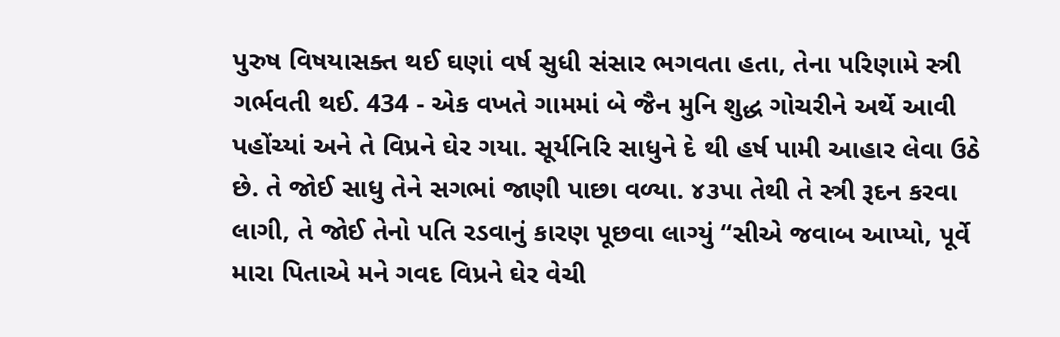પુરુષ વિષયાસક્ત થઈ ઘણાં વર્ષ સુધી સંસાર ભગવતા હતા, તેના પરિણામે સ્ત્રી ગર્ભવતી થઈ. 434 - એક વખતે ગામમાં બે જૈન મુનિ શુદ્ધ ગોચરીને અર્થે આવી પહોંચ્યાં અને તે વિપ્રને ઘેર ગયા. સૂર્યનિરિ સાધુને દે થી હર્ષ પામી આહાર લેવા ઉઠે છે. તે જોઈ સાધુ તેને સગભાં જાણી પાછા વળ્યા. ૪૩પા તેથી તે સ્ત્રી રૂદન કરવા લાગી, તે જોઈ તેનો પતિ રડવાનું કારણ પૂછવા લાગ્યું “સીએ જવાબ આપ્યો, પૂર્વે મારા પિતાએ મને ગવદ વિપ્રને ઘેર વેચી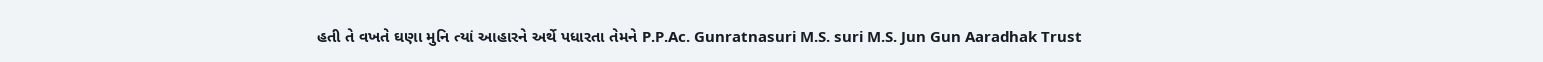હતી તે વખતે ઘણા મુનિ ત્યાં આહારને અર્થે પધારતા તેમને P.P.Ac. Gunratnasuri M.S. suri M.S. Jun Gun Aaradhak Trust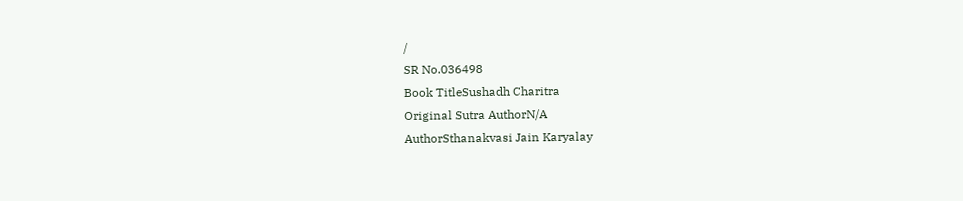/
SR No.036498
Book TitleSushadh Charitra
Original Sutra AuthorN/A
AuthorSthanakvasi Jain Karyalay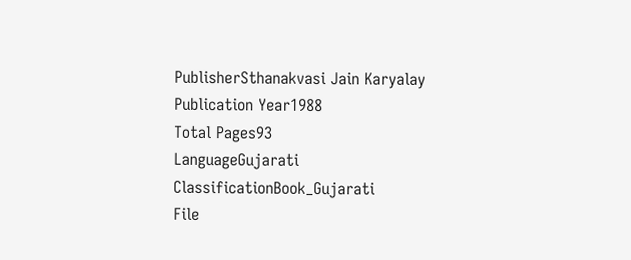PublisherSthanakvasi Jain Karyalay
Publication Year1988
Total Pages93
LanguageGujarati
ClassificationBook_Gujarati
File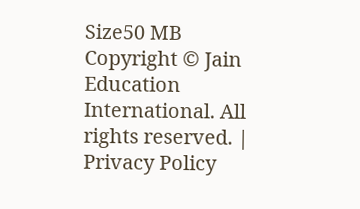Size50 MB
Copyright © Jain Education International. All rights reserved. | Privacy Policy